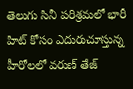తెలుగు సినీ పరిశ్రమలో భారీ హిట్ కోసం ఎదురుచూస్తున్న హీరోలలో వరుణ్ తేజ్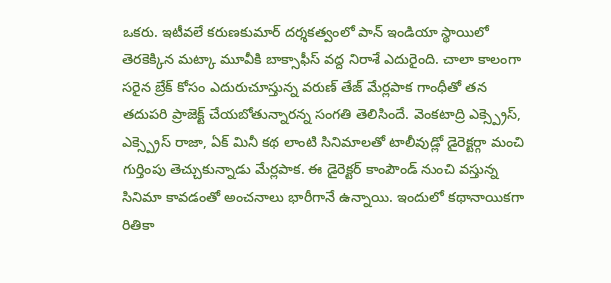ఒకరు. ఇటీవలే కరుణకుమార్ దర్శకత్వంలో పాన్ ఇండియా స్థాయిలో తెరకెక్కిన మట్కా మూవీకి బాక్సాఫీస్ వద్ద నిరాశే ఎదురైంది. చాలా కాలంగా సరైన బ్రేక్ కోసం ఎదురుచూస్తున్న వరుణ్ తేజ్ మేర్లపాక గాంధీతో తన తదుపరి ప్రాజెక్ట్ చేయబోతున్నారన్న సంగతి తెలిసిందే. వెంకటాద్రి ఎక్స్ప్రెస్, ఎక్స్ప్రెస్ రాజా, ఏక్ మినీ కథ లాంటి సినిమాలతో టాలీవుడ్లో డైరెక్టర్గా మంచి గుర్తింపు తెచ్చుకున్నాడు మేర్లపాక. ఈ డైరెక్టర్ కాంపౌండ్ నుంచి వస్తున్న సినిమా కావడంతో అంచనాలు భారీగానే ఉన్నాయి. ఇందులో కథానాయికగా రితికా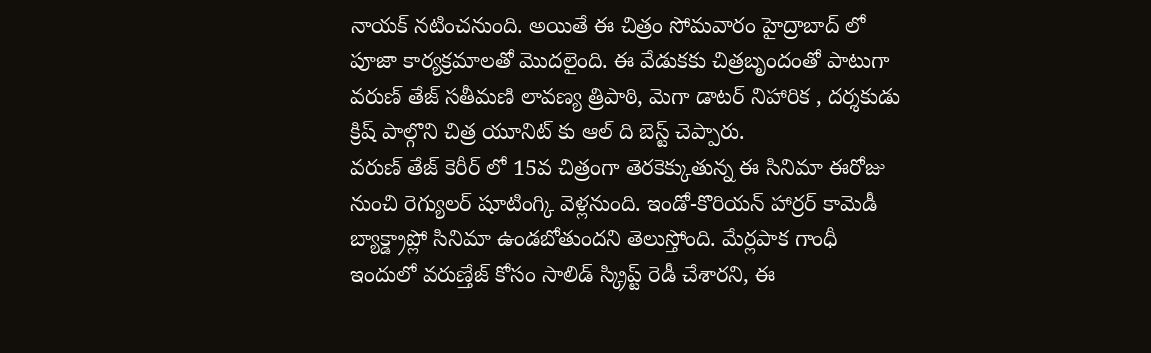నాయక్ నటించనుంది. అయితే ఈ చిత్రం సోమవారం హైద్రాబాద్ లో పూజా కార్యక్రమాలతో మొదలైంది. ఈ వేడుకకు చిత్రబృందంతో పాటుగా వరుణ్ తేజ్ సతీమణి లావణ్య త్రిపాఠి, మెగా డాటర్ నిహారిక , దర్శకుడు క్రిష్ పాల్గొని చిత్ర యూనిట్ కు ఆల్ ది బెస్ట్ చెప్పారు.
వరుణ్ తేజ్ కెరీర్ లో 15వ చిత్రంగా తెరకెక్కుతున్న ఈ సినిమా ఈరోజు నుంచి రెగ్యులర్ షూటింగ్కి వెళ్లనుంది. ఇండో-కొరియన్ హార్రర్ కామెడీ బ్యాక్డ్రాప్లో సినిమా ఉండబోతుందని తెలుస్తోంది. మేర్లపాక గాంధీ ఇందులో వరుణ్తేజ్ కోసం సాలిడ్ స్క్రిప్ట్ రెడీ చేశారని, ఈ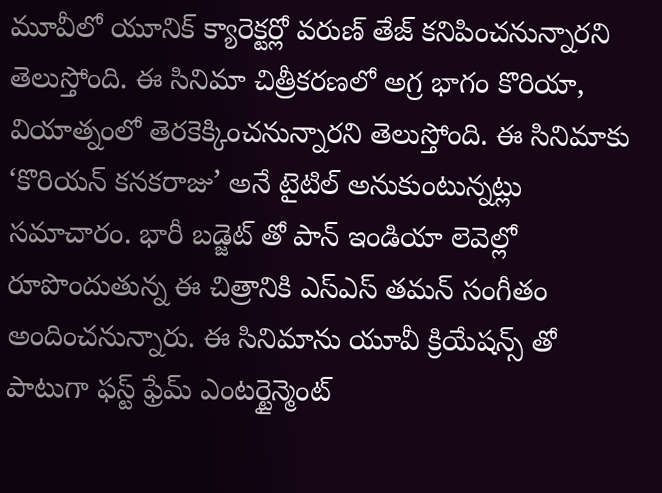మూవీలో యూనిక్ క్యారెక్టర్లో వరుణ్ తేజ్ కనిపించనున్నారని తెలుస్తోంది. ఈ సినిమా చిత్రీకరణలో అగ్ర భాగం కొరియా, వియాత్నంలో తెరకెక్కించనున్నారని తెలుస్తోంది. ఈ సినిమాకు ‘కొరియన్ కనకరాజు’ అనే టైటిల్ అనుకుంటున్నట్లు సమాచారం. భారీ బడ్జెట్ తో పాన్ ఇండియా లెవెల్లో రూపొందుతున్న ఈ చిత్రానికి ఎస్ఎస్ తమన్ సంగీతం అందించనున్నారు. ఈ సినిమాను యూవీ క్రియేషన్స్ తో పాటుగా ఫస్ట్ ఫ్రేమ్ ఎంటర్టైన్మెంట్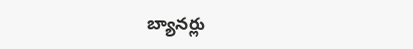బ్యానర్లు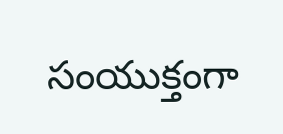సంయుక్తంగా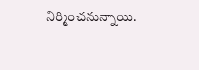నిర్మించనున్నాయి.